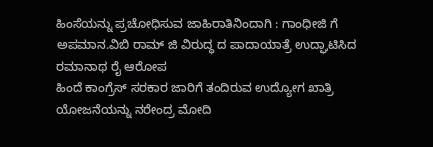ಹಿಂಸೆಯನ್ನು ಪ್ರಚೋಧಿಸುವ ಜಾಹಿರಾತಿನಿಂದಾಗಿ : ಗಾಂಧೀಜಿ ಗೆ ಅಪಮಾನ.ವಿಬಿ ರಾಮ್ ಜಿ ವಿರುದ್ಧ ದ ಪಾದಾಯಾತ್ರೆ ಉದ್ಘಾಟಿಸಿದ ರಮಾನಾಥ ರೈ ಆರೋಪ
ಹಿಂದೆ ಕಾಂಗ್ರೆಸ್ ಸರಕಾರ ಜಾರಿಗೆ ತಂದಿರುವ ಉದ್ಯೋಗ ಖಾತ್ರಿ ಯೋಜನೆಯನ್ನು ನರೇಂದ್ರ ಮೋದಿ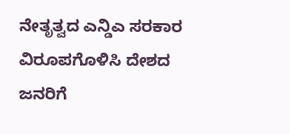ನೇತೃತ್ವದ ಎನ್ಡಿಎ ಸರಕಾರ ವಿರೂಪಗೊಳಿಸಿ ದೇಶದ ಜನರಿಗೆ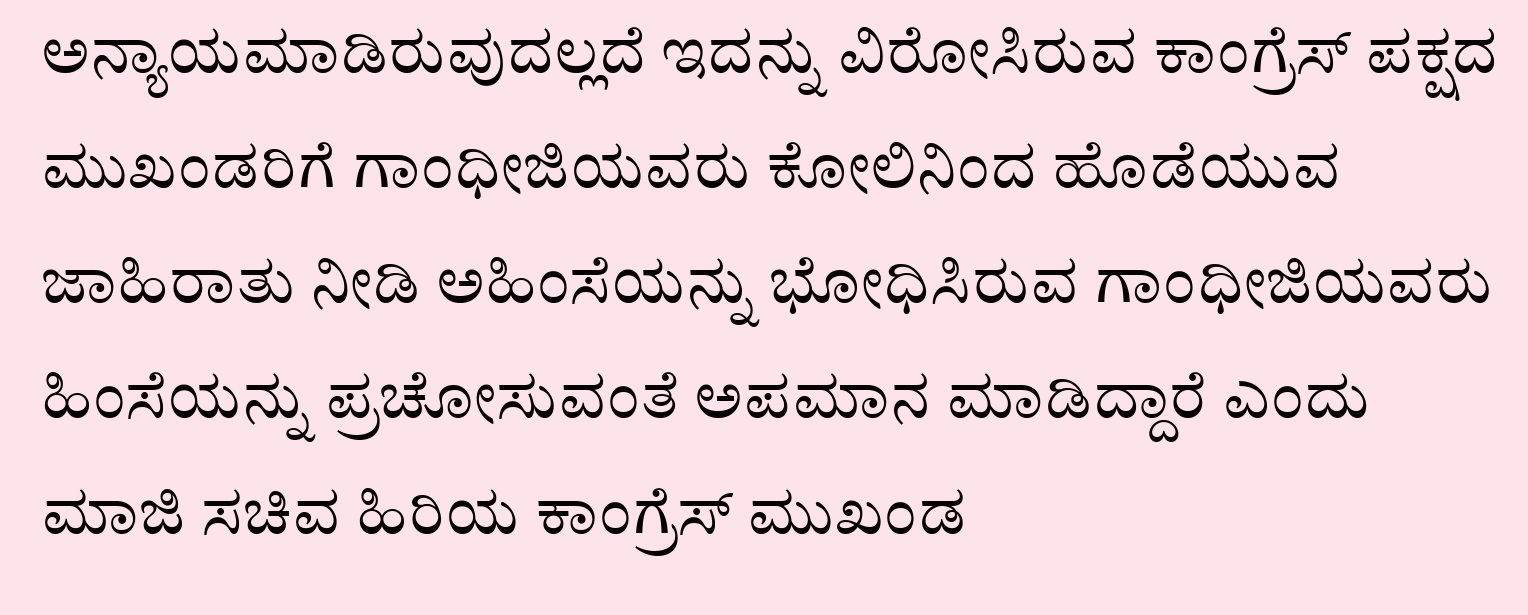ಅನ್ಯಾಯಮಾಡಿರುವುದಲ್ಲದೆ ಇದನ್ನು ವಿರೋಸಿರುವ ಕಾಂಗ್ರೆಸ್ ಪಕ್ಷದ ಮುಖಂಡರಿಗೆ ಗಾಂಧೀಜಿಯವರು ಕೋಲಿನಿಂದ ಹೊಡೆಯುವ ಜಾಹಿರಾತು ನೀಡಿ ಅಹಿಂಸೆಯನ್ನು ಭೋಧಿಸಿರುವ ಗಾಂಧೀಜಿಯವರು ಹಿಂಸೆಯನ್ನು ಪ್ರಚೋಸುವಂತೆ ಅಪಮಾನ ಮಾಡಿದ್ದಾರೆ ಎಂದು ಮಾಜಿ ಸಚಿವ ಹಿರಿಯ ಕಾಂಗ್ರೆಸ್ ಮುಖಂಡ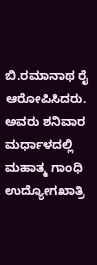ಬಿ.ರಮಾನಾಥ ರೈ ಆರೋಪಿಸಿದರು. ಅವರು ಶನಿವಾರ ಮರ್ಧಾಳದಲ್ಲಿ ಮಹಾತ್ಮ ಗಾಂಧಿ ಉದ್ಯೋಗಖಾತ್ರಿ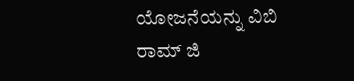ಯೋಜನೆಯನ್ನು ವಿಬಿ ರಾಮ್ ಜಿ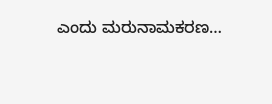ಎಂದು ಮರುನಾಮಕರಣ…